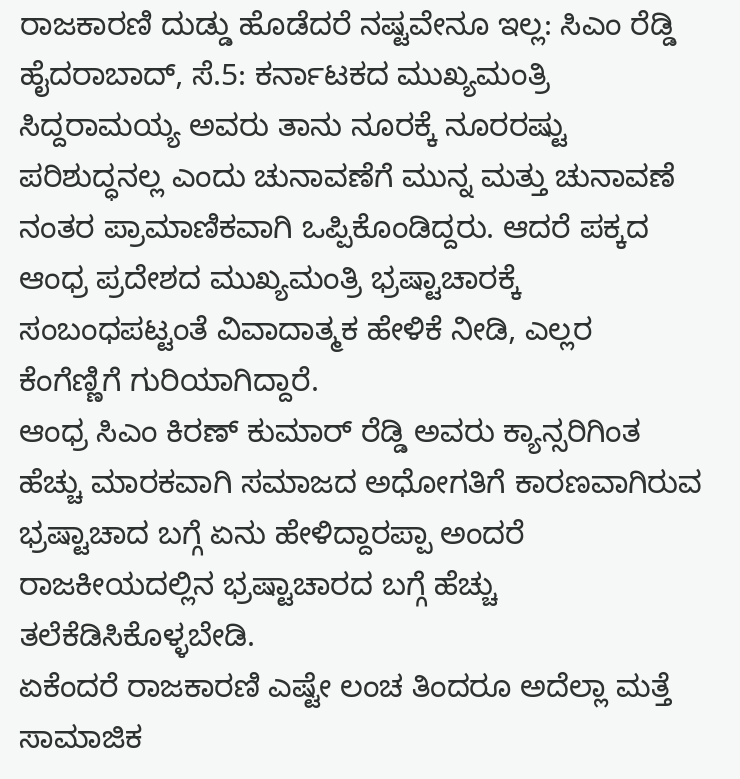ರಾಜಕಾರಣಿ ದುಡ್ಡು ಹೊಡೆದರೆ ನಷ್ಟವೇನೂ ಇಲ್ಲ: ಸಿಎಂ ರೆಡ್ಡಿ
ಹೈದರಾಬಾದ್, ಸೆ.5: ಕರ್ನಾಟಕದ ಮುಖ್ಯಮಂತ್ರಿ ಸಿದ್ದರಾಮಯ್ಯ ಅವರು ತಾನು ನೂರಕ್ಕೆ ನೂರರಷ್ಟು ಪರಿಶುದ್ಧನಲ್ಲ ಎಂದು ಚುನಾವಣೆಗೆ ಮುನ್ನ ಮತ್ತು ಚುನಾವಣೆ ನಂತರ ಪ್ರಾಮಾಣಿಕವಾಗಿ ಒಪ್ಪಿಕೊಂಡಿದ್ದರು. ಆದರೆ ಪಕ್ಕದ ಆಂಧ್ರ ಪ್ರದೇಶದ ಮುಖ್ಯಮಂತ್ರಿ ಭ್ರಷ್ಟಾಚಾರಕ್ಕೆ ಸಂಬಂಧಪಟ್ಟಂತೆ ವಿವಾದಾತ್ಮಕ ಹೇಳಿಕೆ ನೀಡಿ, ಎಲ್ಲರ ಕೆಂಗೆಣ್ಣಿಗೆ ಗುರಿಯಾಗಿದ್ದಾರೆ.
ಆಂಧ್ರ ಸಿಎಂ ಕಿರಣ್ ಕುಮಾರ್ ರೆಡ್ಡಿ ಅವರು ಕ್ಯಾನ್ಸರಿಗಿಂತ ಹೆಚ್ಚು ಮಾರಕವಾಗಿ ಸಮಾಜದ ಅಧೋಗತಿಗೆ ಕಾರಣವಾಗಿರುವ ಭ್ರಷ್ಟಾಚಾದ ಬಗ್ಗೆ ಏನು ಹೇಳಿದ್ದಾರಪ್ಪಾ ಅಂದರೆ ರಾಜಕೀಯದಲ್ಲಿನ ಭ್ರಷ್ಟಾಚಾರದ ಬಗ್ಗೆ ಹೆಚ್ಚು ತಲೆಕೆಡಿಸಿಕೊಳ್ಳಬೇಡಿ.
ಏಕೆಂದರೆ ರಾಜಕಾರಣಿ ಎಷ್ಟೇ ಲಂಚ ತಿಂದರೂ ಅದೆಲ್ಲಾ ಮತ್ತೆ ಸಾಮಾಜಿಕ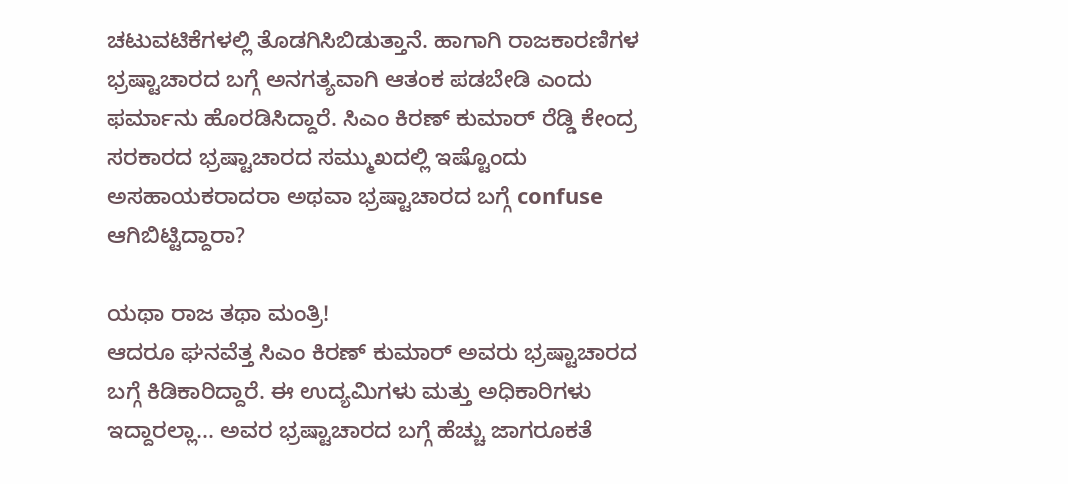ಚಟುವಟಿಕೆಗಳಲ್ಲಿ ತೊಡಗಿಸಿಬಿಡುತ್ತಾನೆ. ಹಾಗಾಗಿ ರಾಜಕಾರಣಿಗಳ ಭ್ರಷ್ಟಾಚಾರದ ಬಗ್ಗೆ ಅನಗತ್ಯವಾಗಿ ಆತಂಕ ಪಡಬೇಡಿ ಎಂದು ಫರ್ಮಾನು ಹೊರಡಿಸಿದ್ದಾರೆ. ಸಿಎಂ ಕಿರಣ್ ಕುಮಾರ್ ರೆಡ್ಡಿ ಕೇಂದ್ರ ಸರಕಾರದ ಭ್ರಷ್ಟಾಚಾರದ ಸಮ್ಮುಖದಲ್ಲಿ ಇಷ್ಟೊಂದು ಅಸಹಾಯಕರಾದರಾ ಅಥವಾ ಭ್ರಷ್ಟಾಚಾರದ ಬಗ್ಗೆ confuse ಆಗಿಬಿಟ್ಟಿದ್ದಾರಾ?

ಯಥಾ ರಾಜ ತಥಾ ಮಂತ್ರಿ!
ಆದರೂ ಘನವೆತ್ತ ಸಿಎಂ ಕಿರಣ್ ಕುಮಾರ್ ಅವರು ಭ್ರಷ್ಟಾಚಾರದ ಬಗ್ಗೆ ಕಿಡಿಕಾರಿದ್ದಾರೆ. ಈ ಉದ್ಯಮಿಗಳು ಮತ್ತು ಅಧಿಕಾರಿಗಳು ಇದ್ದಾರಲ್ಲಾ... ಅವರ ಭ್ರಷ್ಟಾಚಾರದ ಬಗ್ಗೆ ಹೆಚ್ಚು ಜಾಗರೂಕತೆ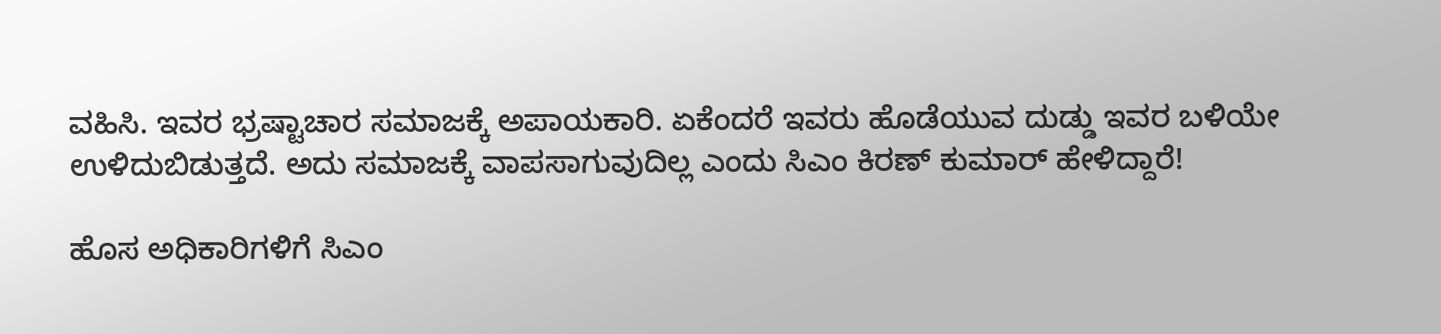ವಹಿಸಿ. ಇವರ ಭ್ರಷ್ಟಾಚಾರ ಸಮಾಜಕ್ಕೆ ಅಪಾಯಕಾರಿ. ಏಕೆಂದರೆ ಇವರು ಹೊಡೆಯುವ ದುಡ್ಡು ಇವರ ಬಳಿಯೇ ಉಳಿದುಬಿಡುತ್ತದೆ. ಅದು ಸಮಾಜಕ್ಕೆ ವಾಪಸಾಗುವುದಿಲ್ಲ ಎಂದು ಸಿಎಂ ಕಿರಣ್ ಕುಮಾರ್ ಹೇಳಿದ್ದಾರೆ!

ಹೊಸ ಅಧಿಕಾರಿಗಳಿಗೆ ಸಿಎಂ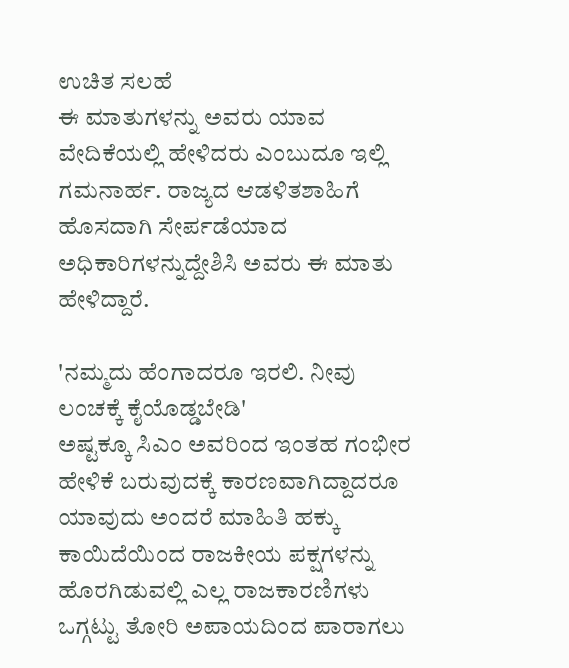ಉಚಿತ ಸಲಹೆ
ಈ ಮಾತುಗಳನ್ನು ಅವರು ಯಾವ ವೇದಿಕೆಯಲ್ಲಿ ಹೇಳಿದರು ಎಂಬುದೂ ಇಲ್ಲಿ ಗಮನಾರ್ಹ. ರಾಜ್ಯದ ಆಡಳಿತಶಾಹಿಗೆ ಹೊಸದಾಗಿ ಸೇರ್ಪಡೆಯಾದ ಅಧಿಕಾರಿಗಳನ್ನುದ್ದೇಶಿಸಿ ಅವರು ಈ ಮಾತು ಹೇಳಿದ್ದಾರೆ.

'ನಮ್ಮದು ಹೆಂಗಾದರೂ ಇರಲಿ. ನೀವು ಲಂಚಕ್ಕೆ ಕೈಯೊಡ್ಡಬೇಡಿ'
ಅಷ್ಟಕ್ಕೂ ಸಿಎಂ ಅವರಿಂದ ಇಂತಹ ಗಂಭೀರ ಹೇಳಿಕೆ ಬರುವುದಕ್ಕೆ ಕಾರಣವಾಗಿದ್ದಾದರೂ ಯಾವುದು ಅಂದರೆ ಮಾಹಿತಿ ಹಕ್ಕು ಕಾಯಿದೆಯಿಂದ ರಾಜಕೀಯ ಪಕ್ಷಗಳನ್ನು ಹೊರಗಿಡುವಲ್ಲಿ ಎಲ್ಲ ರಾಜಕಾರಣಿಗಳು ಒಗ್ಗಟ್ಟು ತೋರಿ ಅಪಾಯದಿಂದ ಪಾರಾಗಲು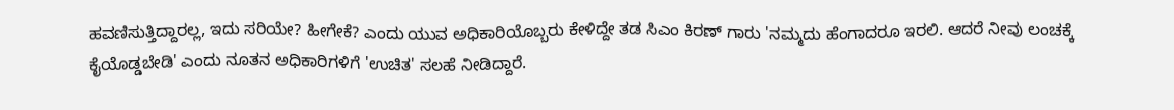ಹವಣಿಸುತ್ತಿದ್ದಾರಲ್ಲ, ಇದು ಸರಿಯೇ? ಹೀಗೇಕೆ? ಎಂದು ಯುವ ಅಧಿಕಾರಿಯೊಬ್ಬರು ಕೇಳಿದ್ದೇ ತಡ ಸಿಎಂ ಕಿರಣ್ ಗಾರು 'ನಮ್ಮದು ಹೆಂಗಾದರೂ ಇರಲಿ. ಆದರೆ ನೀವು ಲಂಚಕ್ಕೆ ಕೈಯೊಡ್ಡಬೇಡಿ' ಎಂದು ನೂತನ ಅಧಿಕಾರಿಗಳಿಗೆ 'ಉಚಿತ' ಸಲಹೆ ನೀಡಿದ್ದಾರೆ.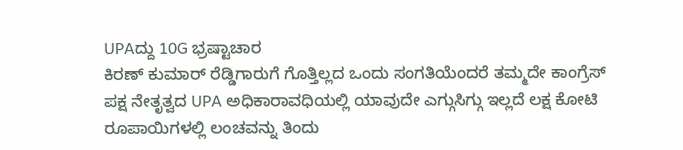UPAದ್ದು 10G ಭ್ರಷ್ಟಾಚಾರ
ಕಿರಣ್ ಕುಮಾರ್ ರೆಡ್ಡಿಗಾರುಗೆ ಗೊತ್ತಿಲ್ಲದ ಒಂದು ಸಂಗತಿಯೆಂದರೆ ತಮ್ಮದೇ ಕಾಂಗ್ರೆಸ್ ಪಕ್ಷ ನೇತೃತ್ವದ UPA ಅಧಿಕಾರಾವಧಿಯಲ್ಲಿ ಯಾವುದೇ ಎಗ್ಗುಸಿಗ್ಗು ಇಲ್ಲದೆ ಲಕ್ಷ ಕೋಟಿ ರೂಪಾಯಿಗಳಲ್ಲಿ ಲಂಚವನ್ನು ತಿಂದು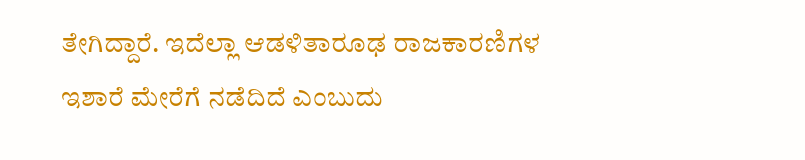ತೇಗಿದ್ದಾರೆ. ಇದೆಲ್ಲಾ ಆಡಳಿತಾರೂಢ ರಾಜಕಾರಣಿಗಳ ಇಶಾರೆ ಮೇರೆಗೆ ನಡೆದಿದೆ ಎಂಬುದು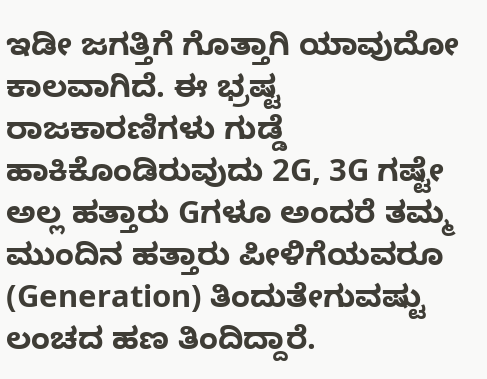ಇಡೀ ಜಗತ್ತಿಗೆ ಗೊತ್ತಾಗಿ ಯಾವುದೋ ಕಾಲವಾಗಿದೆ. ಈ ಭ್ರಷ್ಟ ರಾಜಕಾರಣಿಗಳು ಗುಡ್ಡೆ ಹಾಕಿಕೊಂಡಿರುವುದು 2G, 3G ಗಷ್ಟೇ ಅಲ್ಲ ಹತ್ತಾರು Gಗಳೂ ಅಂದರೆ ತಮ್ಮ ಮುಂದಿನ ಹತ್ತಾರು ಪೀಳಿಗೆಯವರೂ (Generation) ತಿಂದುತೇಗುವಷ್ಟು ಲಂಚದ ಹಣ ತಿಂದಿದ್ದಾರೆ.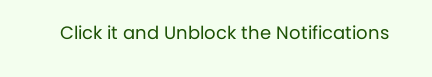Click it and Unblock the Notifications